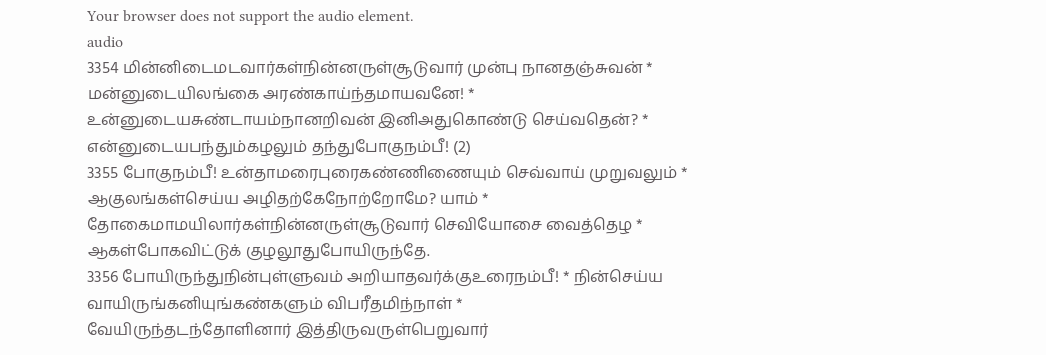Your browser does not support the audio element.
audio
3354 மின்னிடைமடவார்கள்நின்னருள்சூடுவார் முன்பு நானதஞ்சுவன் *
மன்னுடையிலங்கை அரண்காய்ந்தமாயவனே! *
உன்னுடையசுண்டாயம்நானறிவன் இனிஅதுகொண்டு செய்வதென்? *
என்னுடையபந்தும்கழலும் தந்துபோகுநம்பீ! (2)
3355 போகுநம்பீ! உன்தாமரைபுரைகண்ணிணையும் செவ்வாய் முறுவலும் *
ஆகுலங்கள்செய்ய அழிதற்கேநோற்றோமே? யாம் *
தோகைமாமயிலார்கள்நின்னருள்சூடுவார் செவியோசை வைத்தெழ *
ஆகள்போகவிட்டுக் குழலூதுபோயிருந்தே.
3356 போயிருந்துநின்புள்ளுவம் அறியாதவர்க்குஉரைநம்பீ! * நின்செய்ய
வாயிருங்கனியுங்கண்களும் விபரீதமிந்நாள் *
வேயிருந்தடந்தோளினார் இத்திருவருள்பெறுவார்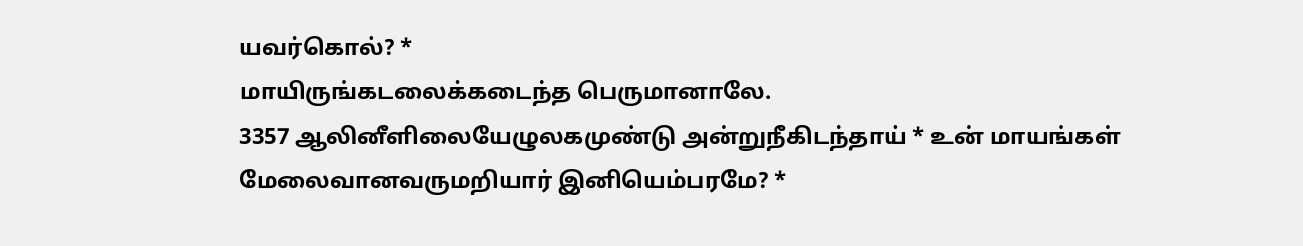யவர்கொல்? *
மாயிருங்கடலைக்கடைந்த பெருமானாலே.
3357 ஆலினீளிலையேழுலகமுண்டு அன்றுநீகிடந்தாய் * உன் மாயங்கள்
மேலைவானவருமறியார் இனியெம்பரமே? *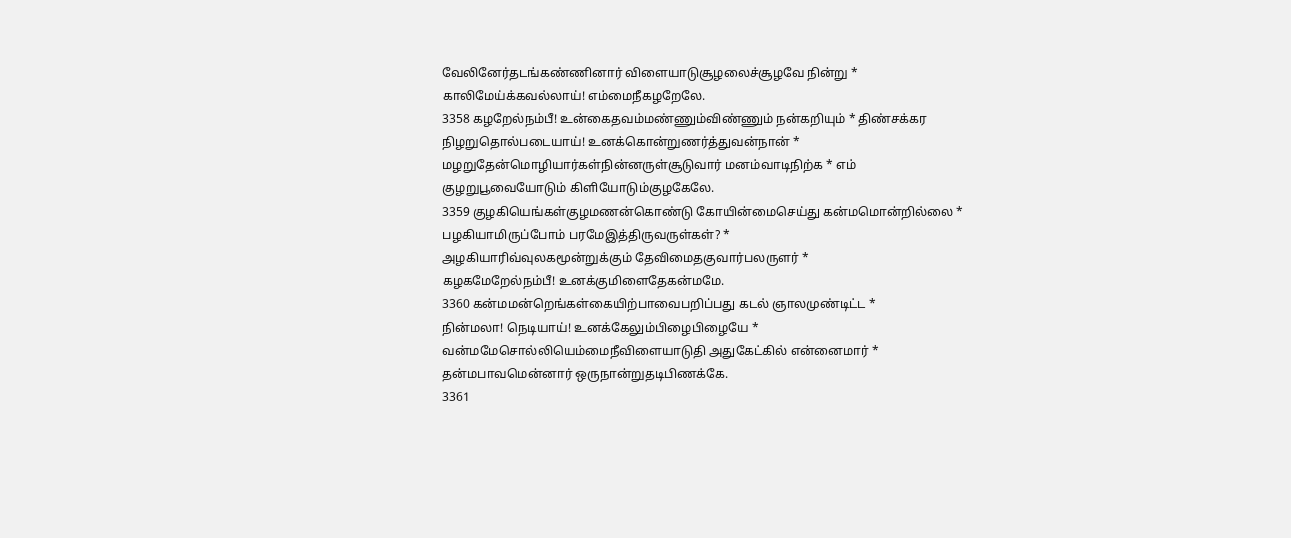வேலினேர்தடங்கண்ணினார் விளையாடுசூழலைச்சூழவே நின்று *
காலிமேய்க்கவல்லாய்! எம்மைநீகழறேலே.
3358 கழறேல்நம்பீ! உன்கைதவம்மண்ணும்விண்ணும் நன்கறியும் * திண்சக்கர
நிழறுதொல்படையாய்! உனக்கொன்றுணர்த்துவன்நான் *
மழறுதேன்மொழியார்கள்நின்னருள்சூடுவார் மனம்வாடிநிற்க * எம்
குழறுபூவையோடும் கிளியோடும்குழகேலே.
3359 குழகியெங்கள்குழமணன்கொண்டு கோயின்மைசெய்து கன்மமொன்றில்லை *
பழகியாமிருப்போம் பரமேஇத்திருவருள்கள்? *
அழகியாரிவ்வுலகமூன்றுக்கும் தேவிமைதகுவார்பலருளர் *
கழகமேறேல்நம்பீ! உனக்குமிளைதேகன்மமே.
3360 கன்மமன்றெங்கள்கையிற்பாவைபறிப்பது கடல் ஞாலமுண்டிட்ட *
நின்மலா! நெடியாய்! உனக்கேலும்பிழைபிழையே *
வன்மமேசொல்லியெம்மைநீவிளையாடுதி அதுகேட்கில் என்னைமார் *
தன்மபாவமென்னார் ஒருநான்றுதடிபிணக்கே.
3361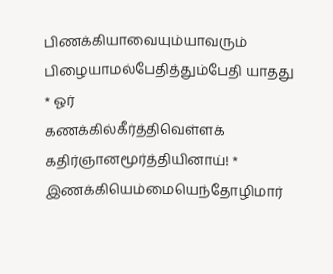பிணக்கியாவையும்யாவரும் பிழையாமல்பேதித்தும்பேதி யாதது * ஓர்
கணக்கில்கீர்த்திவெள்ளக் கதிர்ஞானமூர்த்தியினாய்! *
இணக்கியெம்மையெந்தோழிமார்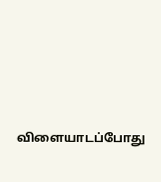விளையாடப்போது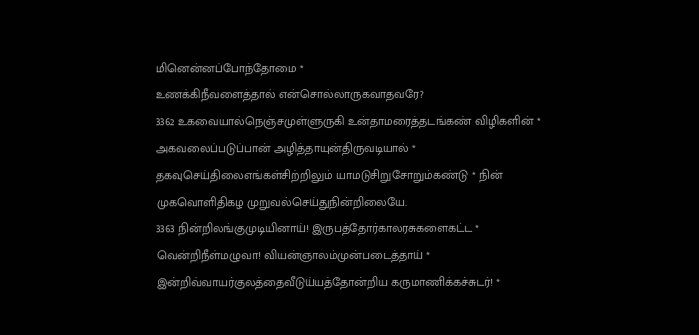மினென்னப்போந்தோமை *
உணக்கிநீவளைத்தால் என்சொல்லாருகவாதவரே?
3362 உகவையால்நெஞ்சமுள்ளுருகி உன்தாமரைத்தடங்கண் விழிகளின் *
அகவலைப்படுப்பான் அழித்தாயுன்திருவடியால் *
தகவுசெய்திலைஎங்கள்சிற்றிலும் யாமடுசிறுசோறும்கண்டு * நின்
முகவொளிதிகழ முறுவல்செய்துநின்றிலையே.
3363 நின்றிலங்குமுடியினாய்! இருபத்தோர்காலரசுகளைகட்ட *
வென்றிநீள்மழுவா! வியன்ஞாலம்முன்படைத்தாய் *
இன்றிவ்வாயர்குலத்தைவீடுய்யத்தோன்றிய கருமாணிக்கச்சுடர்! *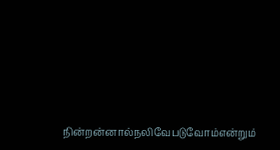நின்றன்னால்நலிவேபடுவோம்என்றும்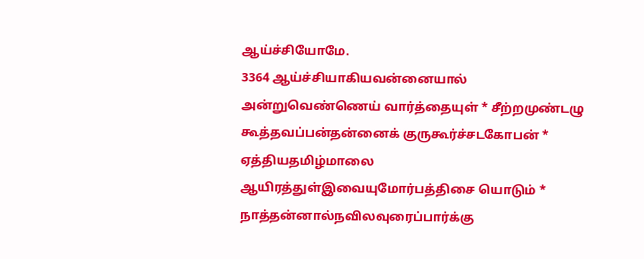ஆய்ச்சியோமே.
3364 ஆய்ச்சியாகியவன்னையால் அன்றுவெண்ணெய் வார்த்தையுள் * சீற்றமுண்டழு
கூத்தவப்பன்தன்னைக் குருகூர்ச்சடகோபன் *
ஏத்தியதமிழ்மாலை ஆயிரத்துள்இவையுமோர்பத்திசை யொடும் *
நாத்தன்னால்நவிலவுரைப்பார்க்கு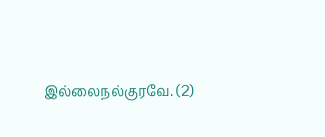இல்லைநல்குரவே. (2)